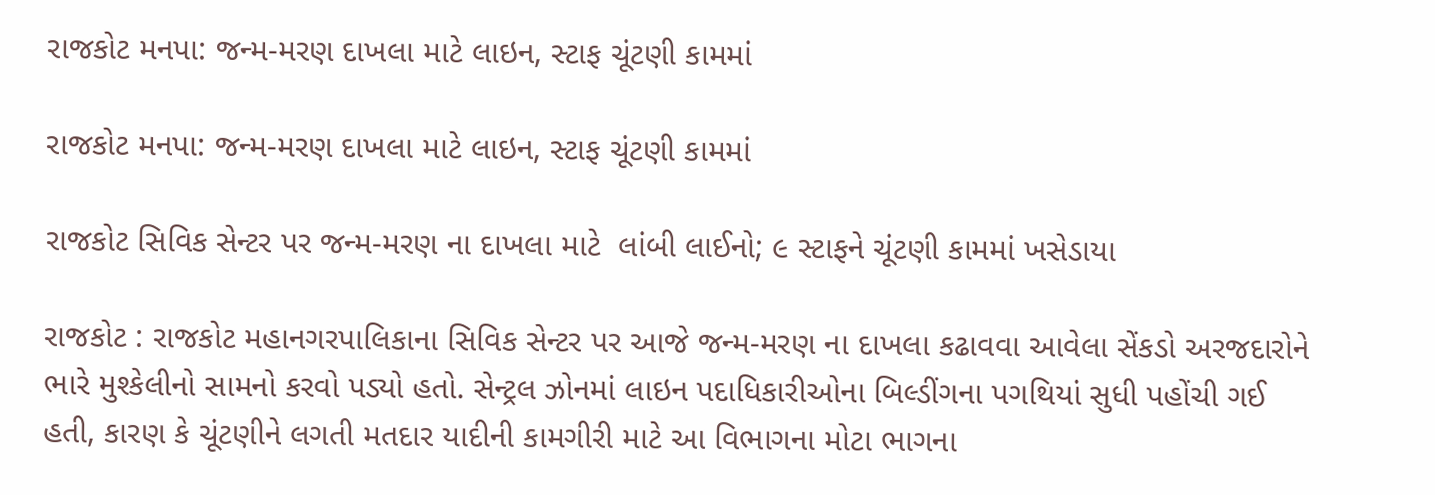રાજકોટ મનપા: જન્મ-મરણ દાખલા માટે લાઇન, સ્ટાફ ચૂંટણી કામમાં

રાજકોટ મનપા: જન્મ-મરણ દાખલા માટે લાઇન, સ્ટાફ ચૂંટણી કામમાં

રાજકોટ સિવિક સેન્ટર પર જન્મ-મરણ ના દાખલા માટે  લાંબી લાઈનો; ૯ સ્ટાફને ચૂંટણી કામમાં ખસેડાયા

રાજકોટ : રાજકોટ મહાનગરપાલિકાના સિવિક સેન્ટર પર આજે જન્મ-મરણ ના દાખલા કઢાવવા આવેલા સેંકડો અરજદારોને ભારે મુશ્કેલીનો સામનો કરવો પડ્યો હતો. સેન્ટ્રલ ઝોનમાં લાઇન પદાધિકારીઓના બિલ્ડીંગના પગથિયાં સુધી પહોંચી ગઈ હતી, કારણ કે ચૂંટણીને લગતી મતદાર યાદીની કામગીરી માટે આ વિભાગના મોટા ભાગના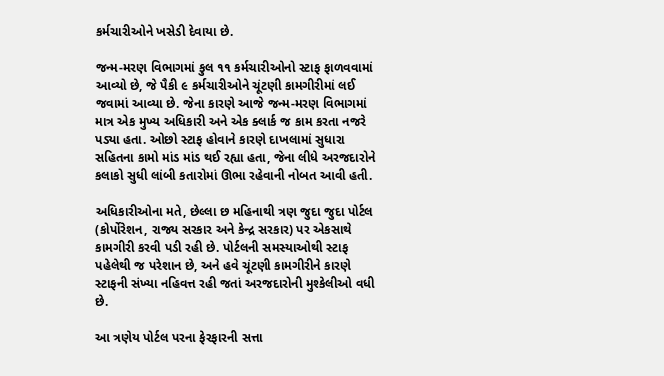કર્મચારીઓને ખસેડી દેવાયા છે.

જન્મ-મરણ વિભાગમાં કુલ ૧૧ કર્મચારીઓનો સ્ટાફ ફાળવવામાં આવ્યો છે, જે પૈકી ૯ કર્મચારીઓને ચૂંટણી કામગીરીમાં લઈ જવામાં આવ્યા છે. જેના કારણે આજે જન્મ-મરણ વિભાગમાં માત્ર એક મુખ્ય અધિકારી અને એક ક્લાર્ક જ કામ કરતા નજરે પડ્યા હતા. ઓછો સ્ટાફ હોવાને કારણે દાખલામાં સુધારા સહિતના કામો માંડ માંડ થઈ રહ્યા હતા, જેના લીધે અરજદારોને કલાકો સુધી લાંબી કતારોમાં ઊભા રહેવાની નોબત આવી હતી.

અધિકારીઓના મતે, છેલ્લા છ મહિનાથી ત્રણ જુદા જુદા પોર્ટલ (કોર્પોરેશન, રાજ્ય સરકાર અને કેન્દ્ર સરકાર) પર એકસાથે કામગીરી કરવી પડી રહી છે. પોર્ટલની સમસ્યાઓથી સ્ટાફ પહેલેથી જ પરેશાન છે, અને હવે ચૂંટણી કામગીરીને કારણે સ્ટાફની સંખ્યા નહિવત્ત રહી જતાં અરજદારોની મુશ્કેલીઓ વધી છે.

આ ત્રણેય પોર્ટલ પરના ફેરફારની સત્તા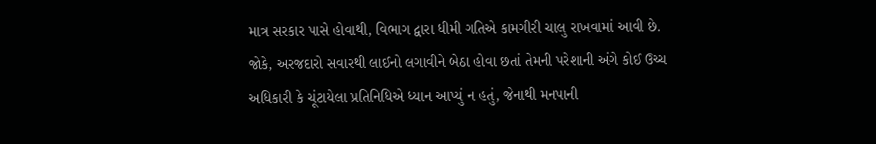માત્ર સરકાર પાસે હોવાથી, વિભાગ દ્વારા ધીમી ગતિએ કામગીરી ચાલુ રાખવામાં આવી છે. જોકે, અરજદારો સવારથી લાઈનો લગાવીને બેઠા હોવા છતાં તેમની પરેશાની અંગે કોઈ ઉચ્ચ અધિકારી કે ચૂંટાયેલા પ્રતિનિધિએ ધ્યાન આપ્યું ન હતું, જેનાથી મનપાની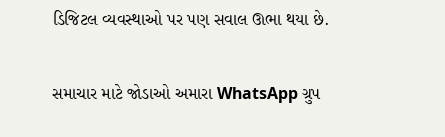ડિજિટલ વ્યવસ્થાઓ પર પણ સવાલ ઊભા થયા છે.

સમાચાર માટે જોડાઓ અમારા WhatsApp ગ્રુપ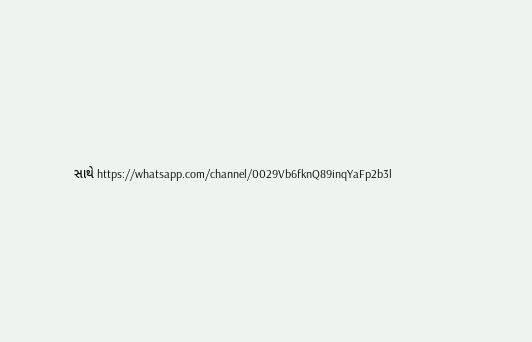સાથે https://whatsapp.com/channel/0029Vb6fknQ89inqYaFp2b3l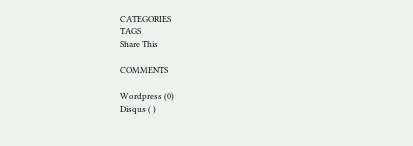CATEGORIES
TAGS
Share This

COMMENTS

Wordpress (0)
Disqus ( )